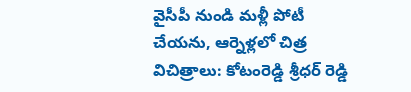వైసీపీ నుండి మళ్లీ పోటీ చేయను, ఆర్నెళ్లలో చిత్ర విచిత్రాలు: కోటంరెడ్డి శ్రీధర్ రెడ్డి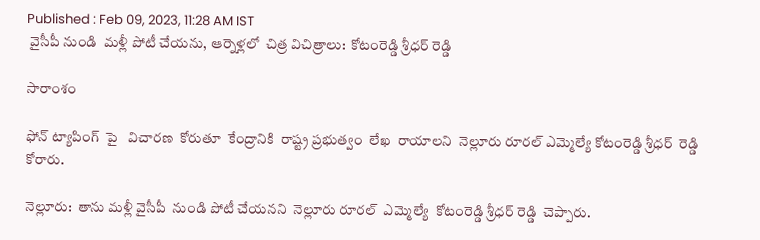Published : Feb 09, 2023, 11:28 AM IST
 వైసీపీ నుండి  మళ్లీ పోటీ చేయను, ఆర్నెళ్లలో  చిత్ర విచిత్రాలు:  కోటంరెడ్డి శ్రీధర్ రెడ్డి

సారాంశం

ఫోన్ ట్యాపింగ్  పై   విచారణ  కోరుతూ  కేంద్రానికి  రాష్ట్ర ప్రభుత్వం  లేఖ  రాయాలని  నెల్లూరు రూరల్ ఎమ్మెల్యే కోటంరెడ్డి శ్రీధర్  రెడ్డి  కోరారు.

నెల్లూరు:  తాను మళ్లీ వైసీపీ  నుండి పోటీ చేయనని  నెల్లూరు రూరల్  ఎమ్మెల్యే  కోటంరెడ్డి శ్రీధర్ రెడ్డి  చెప్పారు.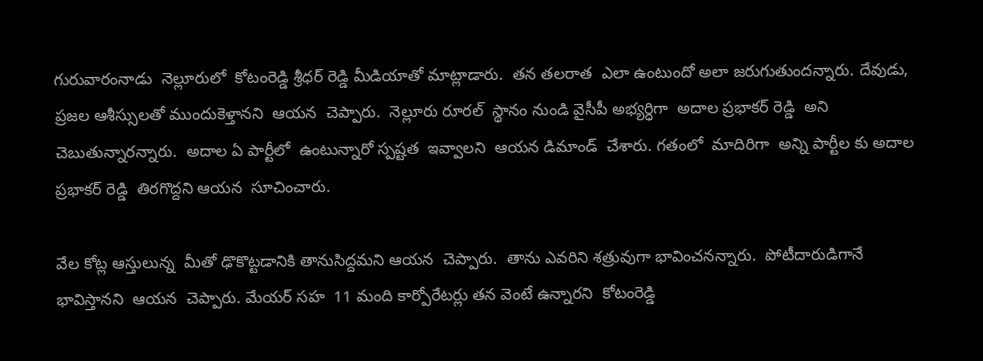గురువారంనాడు  నెల్లూరులో  కోటంరెడ్డి శ్రీధర్ రెడ్డి మీడియాతో మాట్లాడారు.  తన తలరాత  ఎలా ఉంటుందో అలా జరుగుతుందన్నారు. దేవుడు, ప్రజల ఆశీస్సులతో ముందుకెళ్తానని  ఆయన  చెప్పారు.  నెల్లూరు రూరల్  స్థానం నుండి వైసీపీ అభ్యర్ధిగా  అదాల ప్రభాకర్ రెడ్డి  అని చెబుతున్నారన్నారు.  అదాల ఏ పార్టీలో  ఉంటున్నారో స్పష్టత  ఇవ్వాలని  ఆయన డిమాండ్  చేశారు. గతంలో  మాదిరిగా  అన్ని పార్టీల కు అదాల ప్రభాకర్ రెడ్డి  తిరగొద్దని ఆయన  సూచించారు.

వేల కోట్ల ఆస్తులున్న  మీతో ఢొకొట్టడానికి తానుసిద్దమని ఆయన  చెప్పారు.  తాను ఎవరిని శత్రువుగా భావించనన్నారు.  పోటీదారుడిగానే  భావిస్తానని  ఆయన  చెప్పారు. మేయర్ సహ  11 మంది కార్పోరేటర్లు తన వెంటే ఉన్నారని  కోటంరెడ్డి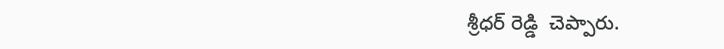శ్రీధర్ రెడ్డి  చెప్పారు.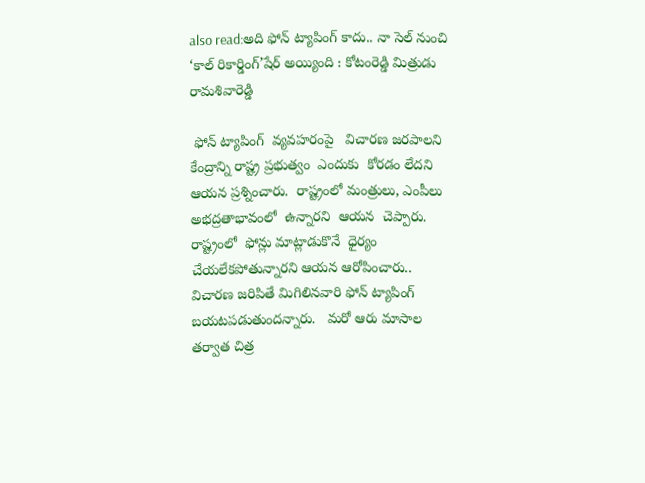also read:అది ఫోన్ ట్యాపింగ్ కాదు.. నా సెల్ నుంచి ‘కాల్ రికార్డింగ్’షేర్ అయ్యింది : కోటంరెడ్డి మిత్రుడు రామశివారెడ్డి

 ఫోన్ ట్యాపింగ్  వ్యవహరంపై   విచారణ జరపాలని కేంద్రాన్ని రాష్ట్ర ప్రభుత్వం  ఎందుకు  కోరడం లేదని ఆయన ప్రశ్నించారు.  రాష్ట్రంలో మంత్రులు, ఎంపీలు అభద్రతాభావంలో  ఉన్నారని  ఆయన  చెప్పారు.  రాష్ట్రంలో  ఫోన్లు మాట్లాడుకొనే  ధైర్యం  చేయలేకపోతున్నారని ఆయన ఆరోపించారు..  విచారణ జరిపితే మిగిలినవారి ఫోన్ ట్యాపింగ్  బయటపడుతుందన్నారు.   మరో ఆరు మాసాల తర్వాత చిత్ర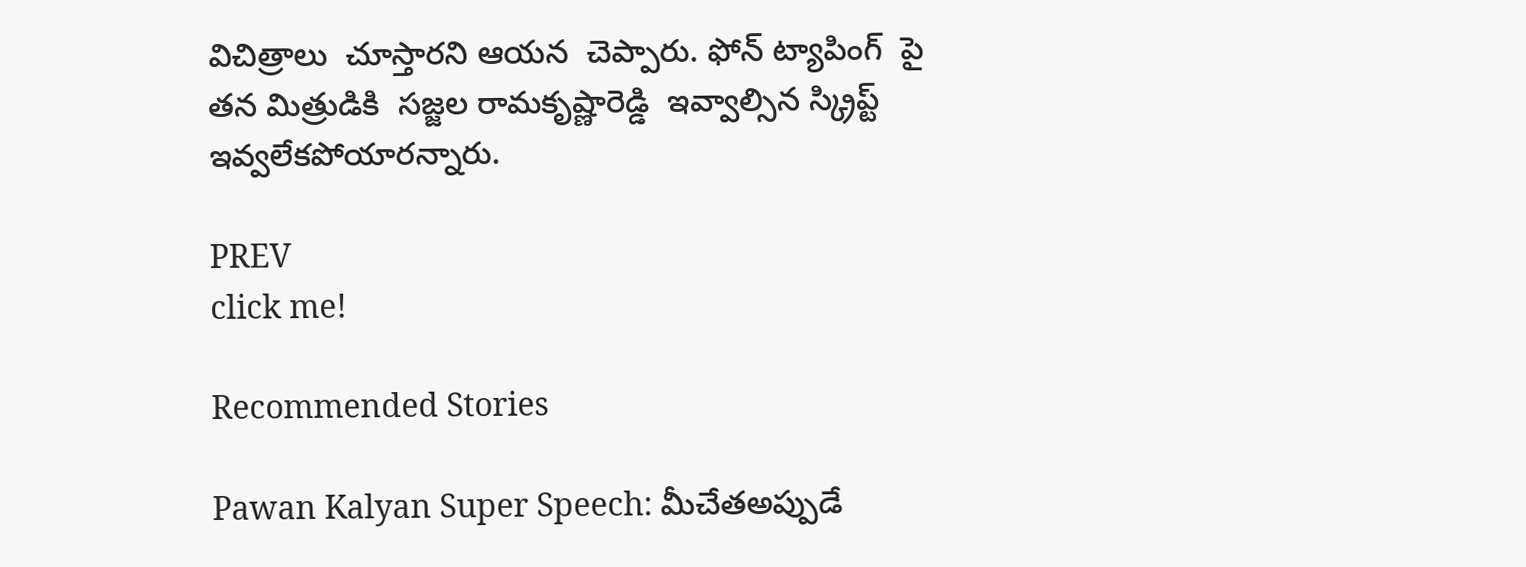విచిత్రాలు  చూస్తారని ఆయన  చెప్పారు. ఫోన్ ట్యాపింగ్  పై తన మిత్రుడికి  సజ్జల రామకృష్ణారెడ్డి  ఇవ్వాల్సిన స్క్రిప్ట్   ఇవ్వలేకపోయారన్నారు.

PREV
click me!

Recommended Stories

Pawan Kalyan Super Speech: మీచేతఅప్పుడే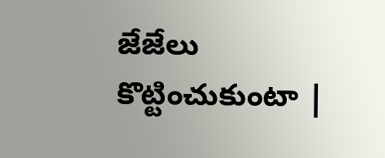జేజేలు కొట్టించుకుంటా |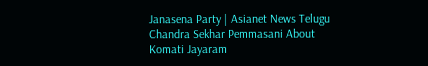Janasena Party | Asianet News Telugu
Chandra Sekhar Pemmasani About Komati Jayaram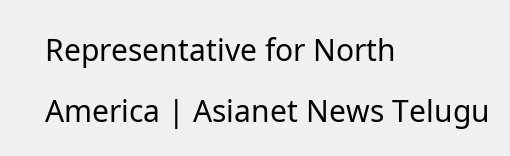Representative for North America | Asianet News Telugu